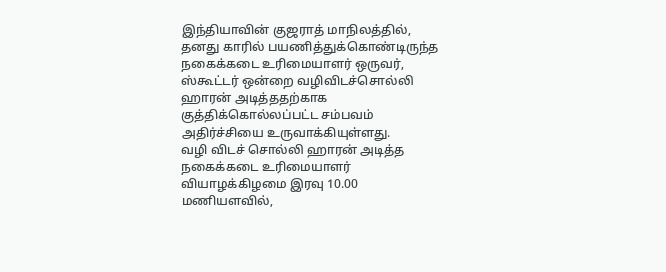இந்தியாவின் குஜராத் மாநிலத்தில், தனது காரில் பயணித்துக்கொண்டிருந்த நகைக்கடை உரிமையாளர் ஒருவர், ஸ்கூட்டர் ஒன்றை வழிவிடச்சொல்லி ஹாரன் அடித்ததற்காக குத்திக்கொல்லப்பட்ட சம்பவம் அதிர்ச்சியை உருவாக்கியுள்ளது.
வழி விடச் சொல்லி ஹாரன் அடித்த நகைக்கடை உரிமையாளர்
வியாழக்கிழமை இரவு 10.00 மணியளவில்,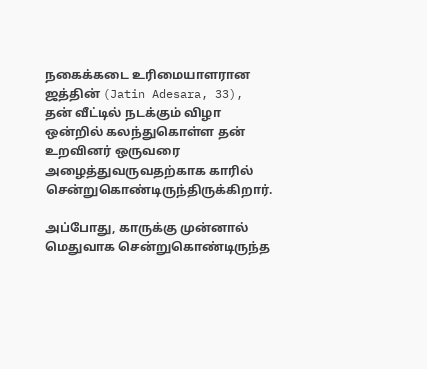நகைக்கடை உரிமையாளரான ஜத்தின் (Jatin Adesara, 33), தன் வீட்டில் நடக்கும் விழா ஒன்றில் கலந்துகொள்ள தன் உறவினர் ஒருவரை அழைத்துவருவதற்காக காரில் சென்றுகொண்டிருந்திருக்கிறார்.

அப்போது, காருக்கு முன்னால் மெதுவாக சென்றுகொண்டிருந்த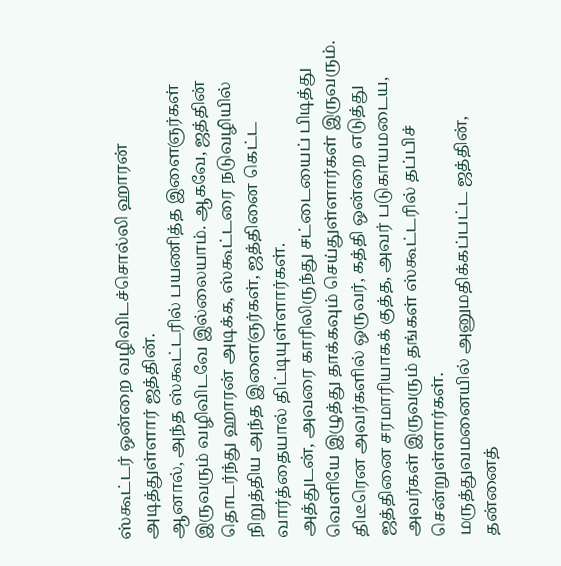ஸ்கூட்டர் ஒன்றை வழிவிடச்சொல்லி ஹாரன் அடித்துள்ளார் ஜத்தின்.
ஆனால், அந்த ஸ்கூட்டரில் பயணித்த இளைஞர்கள் இருவரும் வழிவிடவே இல்லையாம். ஆகவே, ஜத்தின் தொடர்ந்து ஹாரன் அடிக்க, ஸ்கூட்டரை நடுவழியில் நிறுத்திய அந்த இளைஞர்கள், ஜத்தினை கெட்ட வார்த்தையால் திட்டியுள்ளார்கள்.
அத்துடன், அவரை காரிலிருந்து சட்டையைப் பிடித்து வெளியே இழுத்து தாக்கவும் செய்துள்ளார்கள் இருவரும்.
திடீரென அவர்களில் ஒருவர், கத்தி ஒன்றை எடுத்து ஜத்தினை சரமாரியாகக் குத்த, அவர் படுகாயமடைய, அவர்கள் இருவரும் தங்கள் ஸ்கூட்டரில் தப்பிச் சென்றுள்ளார்கள்.
மருத்துவமனையில் அனுமதிக்கப்பட்ட ஜத்தின், தன்னைத்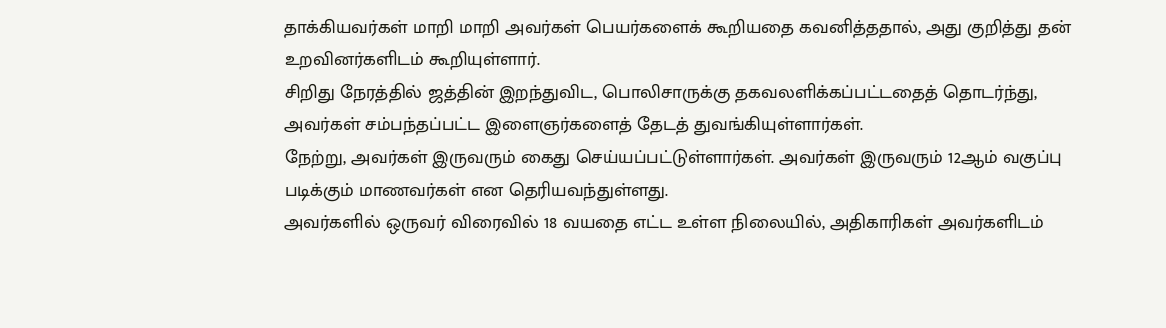தாக்கியவர்கள் மாறி மாறி அவர்கள் பெயர்களைக் கூறியதை கவனித்ததால், அது குறித்து தன் உறவினர்களிடம் கூறியுள்ளார்.
சிறிது நேரத்தில் ஜத்தின் இறந்துவிட, பொலிசாருக்கு தகவலளிக்கப்பட்டதைத் தொடர்ந்து, அவர்கள் சம்பந்தப்பட்ட இளைஞர்களைத் தேடத் துவங்கியுள்ளார்கள்.
நேற்று, அவர்கள் இருவரும் கைது செய்யப்பட்டுள்ளார்கள். அவர்கள் இருவரும் 12ஆம் வகுப்பு படிக்கும் மாணவர்கள் என தெரியவந்துள்ளது.
அவர்களில் ஒருவர் விரைவில் 18 வயதை எட்ட உள்ள நிலையில், அதிகாரிகள் அவர்களிடம்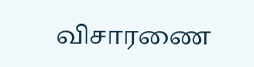விசாரணை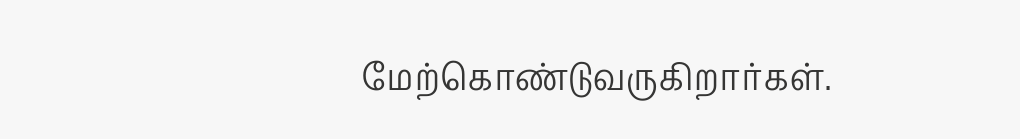மேற்கொண்டுவருகிறார்கள்.